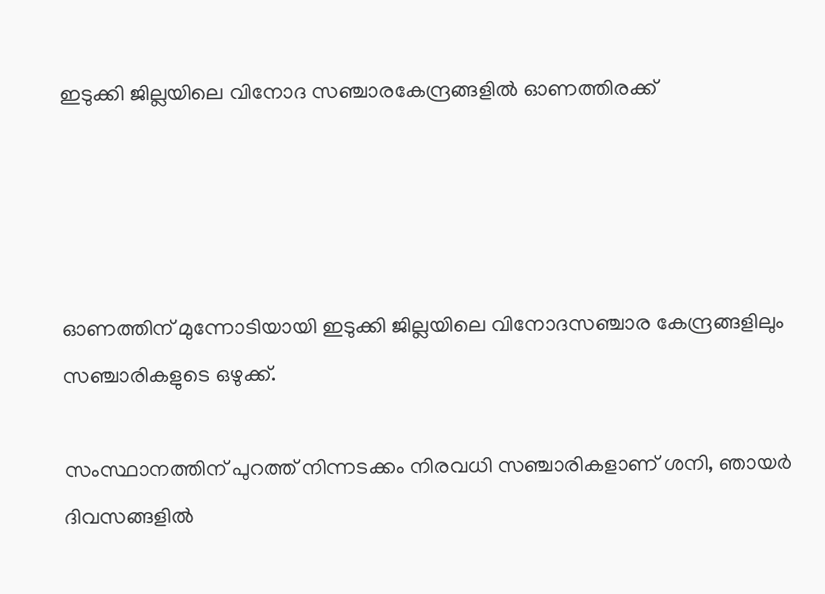ഇടുക്കി ജില്ലയിലെ വിനോദ സഞ്ചാരകേന്ദ്രങ്ങളില്‍ ഓണത്തിരക്ക്




ഓണത്തിന് മുന്നോടിയായി ഇടുക്കി ജില്ലയിലെ വിനോദസഞ്ചാര കേന്ദ്രങ്ങളിലും സഞ്ചാരികളുടെ ഒഴുക്ക്.

സംസ്ഥാനത്തിന് പുറത്ത് നിന്നടക്കം നിരവധി സഞ്ചാരികളാണ് ശനി, ഞായര്‍ ദിവസങ്ങളില്‍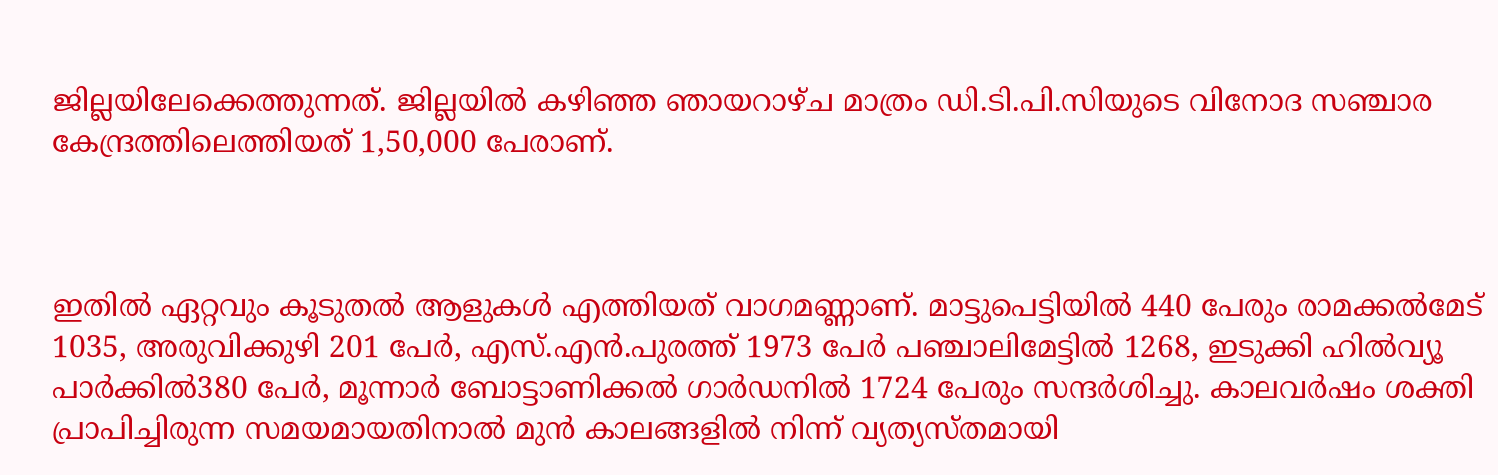ജില്ലയിലേക്കെത്തുന്നത്. ജില്ലയില്‍ കഴിഞ്ഞ ഞായറാഴ്ച മാത്രം ഡി.ടി.പി.സിയുടെ വിനോദ സഞ്ചാര കേന്ദ്രത്തിലെത്തിയത് 1,50,000 പേരാണ്.



ഇതില്‍ ഏറ്റവും കൂടുതല്‍ ആളുകള്‍ എത്തിയത് വാഗമണ്ണാണ്. മാട്ടുപെട്ടിയില്‍ 440 പേരും രാമക്കല്‍മേട് 1035, അരുവിക്കുഴി 201 പേര്‍, എസ്.എന്‍.പുരത്ത് 1973 പേര്‍ പഞ്ചാലിമേട്ടില്‍ 1268, ഇടുക്കി ഹില്‍വ്യൂ പാര്‍ക്കില്‍380 പേര്‍, മൂന്നാര്‍ ബോട്ടാണിക്കല്‍ ഗാര്‍ഡനില്‍ 1724 പേരും സന്ദര്‍ശിച്ചു. കാലവര്‍ഷം ശക്തി പ്രാപിച്ചിരുന്ന സമയമായതിനാല്‍ മുന്‍ കാലങ്ങളില്‍ നിന്ന് വ്യത്യസ്തമായി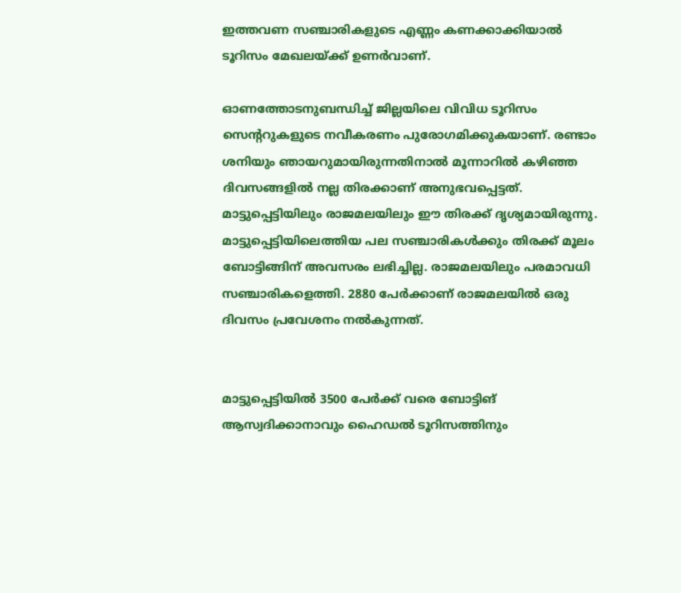ഇത്തവണ സഞ്ചാരികളുടെ എണ്ണം കണക്കാക്കിയാല്‍ ടൂറിസം മേഖലയ്ക്ക് ഉണര്‍വാണ്.

ഓണത്തോടനുബന്ധിച്ച് ജില്ലയിലെ വിവിധ ടൂറിസം സെന്ററുകളുടെ നവീകരണം പുരോഗമിക്കുകയാണ്. രണ്ടാം ശനിയും ഞായറുമായിരുന്നതിനാല്‍ മൂന്നാറില്‍ കഴിഞ്ഞ ദിവസങ്ങളില്‍ നല്ല തിരക്കാണ് അനുഭവപ്പെട്ടത്. മാട്ടുപ്പെട്ടിയിലും രാജമലയിലും ഈ തിരക്ക് ദൃശ്യമായിരുന്നു. മാട്ടുപ്പെട്ടിയിലെത്തിയ പല സഞ്ചാരികള്‍ക്കും തിരക്ക് മൂലം ബോട്ടിങ്ങിന് അവസരം ലഭിച്ചില്ല. രാജമലയിലും പരമാവധി സഞ്ചാരികളെത്തി. 2880 പേര്‍ക്കാണ് രാജമലയില്‍ ഒരു ദിവസം പ്രവേശനം നല്‍കുന്നത്.


മാട്ടുപ്പെട്ടിയില്‍ 3500 പേര്‍ക്ക് വരെ ബോട്ടിങ് ആസ്വദിക്കാനാവും ഹൈഡല്‍ ടൂറിസത്തിനും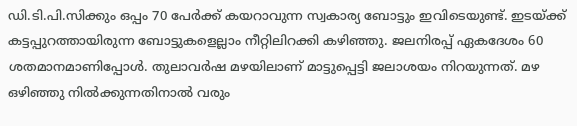ഡി.ടി.പി.സിക്കും ഒപ്പം 70 പേര്‍ക്ക് കയറാവുന്ന സ്വകാര്യ ബോട്ടും ഇവിടെയുണ്ട്. ഇടയ്ക്ക് കട്ടപ്പുറത്തായിരുന്ന ബോട്ടുകളെല്ലാം നീറ്റിലിറക്കി കഴിഞ്ഞു. ജലനിരപ്പ് ഏകദേശം 60 ശതമാനമാണിപ്പോള്‍. തുലാവര്‍ഷ മഴയിലാണ് മാട്ടുപ്പെട്ടി ജലാശയം നിറയുന്നത്. മഴ ഒഴിഞ്ഞു നില്‍ക്കുന്നതിനാല്‍ വരും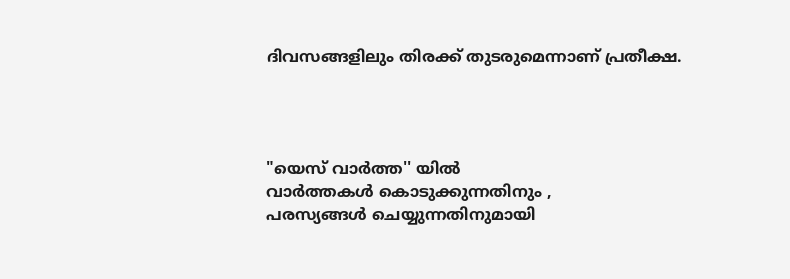ദിവസങ്ങളിലും തിരക്ക് തുടരുമെന്നാണ് പ്രതീക്ഷ.




"യെസ് വാർത്ത'' യിൽ
വാർത്തകൾ കൊടുക്കുന്നതിനും ,
പരസ്യങ്ങൾ ചെയ്യുന്നതിനുമായി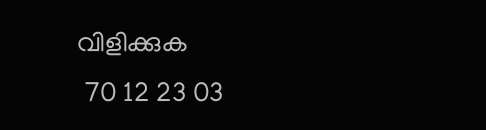വിളിക്കുക
 70 12 23 03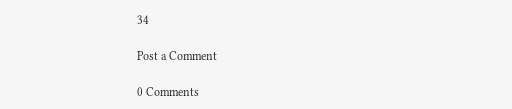34

Post a Comment

0 Comments